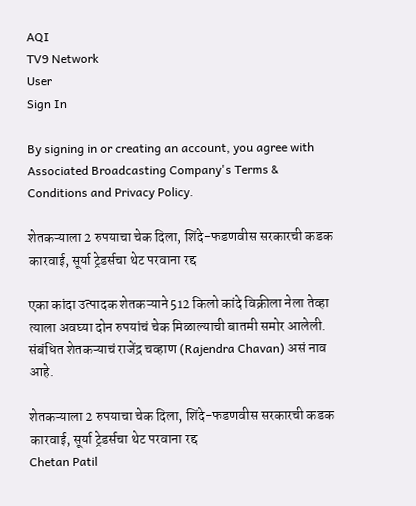AQI
TV9 Network
User
Sign In

By signing in or creating an account, you agree with Associated Broadcasting Company's Terms & Conditions and Privacy Policy.

शेतकऱ्याला 2 रुपयाचा चेक दिला, शिंदे-फडणवीस सरकारची कडक कारवाई, सूर्या ट्रेडर्सचा थेट परवाना रद्द

एका कांदा उत्पादक शेतकऱ्याने 512 किलो कांदे विक्रीला नेला तेव्हा त्याला अवघ्या दोन रुपयांचं चेक मिळाल्याची बातमी समोर आलेली.  संबंधित शेतकऱ्याचं राजेंद्र चव्हाण (Rajendra Chavan) असं नाव आहे.

शेतकऱ्याला 2 रुपयाचा चेक दिला, शिंदे-फडणवीस सरकारची कडक कारवाई, सूर्या ट्रेडर्सचा थेट परवाना रद्द
Chetan Patil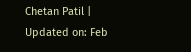Chetan Patil | Updated on: Feb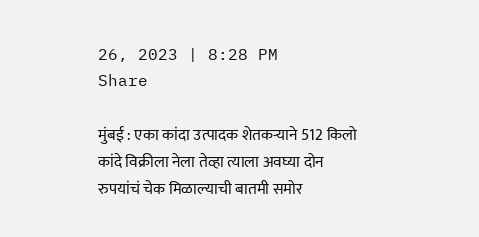26, 2023 | 8:28 PM
Share

मुंबई : एका कांदा उत्पादक शेतकऱ्याने 512 किलो कांदे विक्रीला नेला तेव्हा त्याला अवघ्या दोन रुपयांचं चेक मिळाल्याची बातमी समोर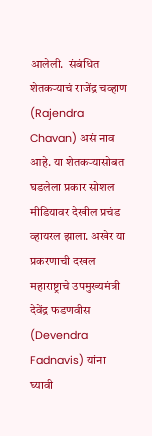आलेली.  संबंधित शेतकऱ्याचं राजेंद्र चव्हाण (Rajendra Chavan) असं नाव आहे. या शेतकऱ्यासोबत घडलेला प्रकार सोशल मीडियावर देखील प्रचंड व्हायरल झाला. अखेर या प्रकरणाची दखल महाराष्ट्राचे उपमुख्यमंत्री देवेंद्र फडणवीस (Devendra Fadnavis) यांना घ्यावी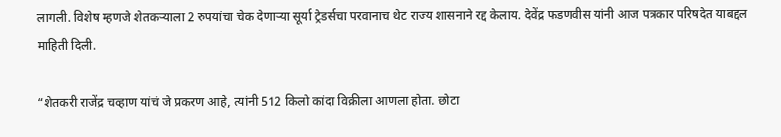लागली. विशेष म्हणजे शेतकऱ्याला 2 रुपयांचा चेक देणाऱ्या सूर्या ट्रेडर्सचा परवानाच थेट राज्य शासनाने रद्द केलाय. देवेंद्र फडणवीस यांनी आज पत्रकार परिषदेत याबद्दल माहिती दिली.

“शेतकरी राजेंद्र चव्हाण यांचं जे प्रकरण आहे, त्यांनी 512 किलो कांदा विक्रीला आणला होता. छोटा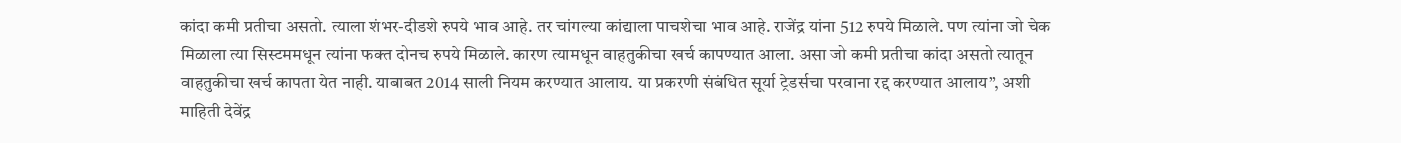कांदा कमी प्रतीचा असतो. त्याला शंभर-दीडशे रुपये भाव आहे. तर चांगल्या कांद्याला पाचशेचा भाव आहे. राजेंद्र यांना 512 रुपये मिळाले. पण त्यांना जो चेक मिळाला त्या सिस्टममधून त्यांना फक्त दोनच रुपये मिळाले. कारण त्यामधून वाहतुकीचा खर्च कापण्यात आला. असा जो कमी प्रतीचा कांदा असतो त्यातून वाहतुकीचा खर्च कापता येत नाही. याबाबत 2014 साली नियम करण्यात आलाय. या प्रकरणी संबंधित सूर्या ट्रेडर्सचा परवाना रद्द करण्यात आलाय”, अशी माहिती देवेंद्र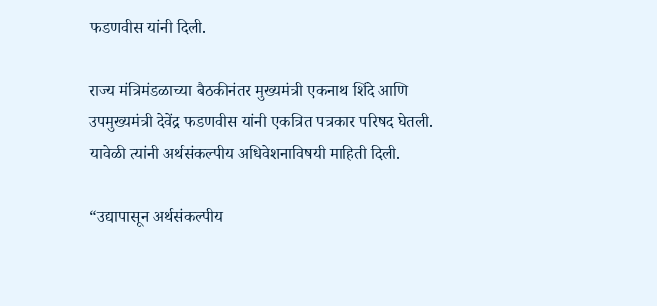फडणवीस यांनी दिली.

राज्य मंत्रिमंडळाच्या बैठकीनंतर मुख्यमंत्री एकनाथ शिंदे आणि उपमुख्यमंत्री देवेंद्र फडणवीस यांनी एकत्रित पत्रकार परिषद घेतली. यावेळी त्यांनी अर्थसंकल्पीय अधिवेशनाविषयी माहिती दिली.

“उद्यापासून अर्थसंकल्पीय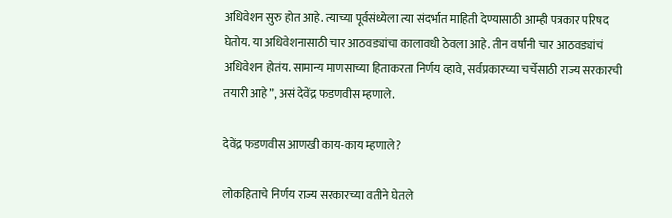अधिवेशन सुरु होत आहे. त्याच्या पूर्वसंध्येला त्या संदर्भात माहिती देण्यासाठी आम्ही पत्रकार परिषद घेतोय. या अधिवेशनासाठी चार आठवड्यांचा कालावधी ठेवला आहे. तीन वर्षांनी चार आठवड्यांचं अधिवेशन होतंय. सामान्य माणसाच्या हिताकरता निर्णय व्हावे, सर्वप्रकारच्या चर्चेसाठी राज्य सरकारची तयारी आहे”, असं देवेंद्र फडणवीस म्हणाले.

देवेंद्र फडणवीस आणखी काय-काय म्हणाले?

लोकहिताचे निर्णय राज्य सरकारच्या वतीने घेतले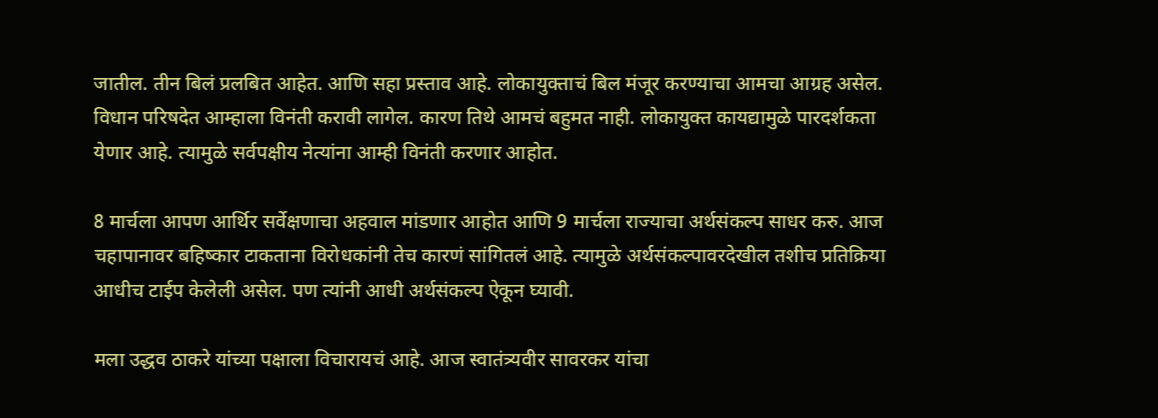जातील. तीन बिलं प्रलबित आहेत. आणि सहा प्रस्ताव आहे. लोकायुक्ताचं बिल मंजूर करण्याचा आमचा आग्रह असेल. विधान परिषदेत आम्हाला विनंती करावी लागेल. कारण तिथे आमचं बहुमत नाही. लोकायुक्त कायद्यामुळे पारदर्शकता येणार आहे. त्यामुळे सर्वपक्षीय नेत्यांना आम्ही विनंती करणार आहोत.

8 मार्चला आपण आर्थिर सर्वेक्षणाचा अहवाल मांडणार आहोत आणि 9 मार्चला राज्याचा अर्थसंकल्प साधर करु. आज चहापानावर बहिष्कार टाकताना विरोधकांनी तेच कारणं सांगितलं आहे. त्यामुळे अर्थसंकल्पावरदेखील तशीच प्रतिक्रिया आधीच टाईप केलेली असेल. पण त्यांनी आधी अर्थसंकल्प ऐकून घ्यावी.

मला उद्धव ठाकरे यांच्या पक्षाला विचारायचं आहे. आज स्वातंत्र्यवीर सावरकर यांचा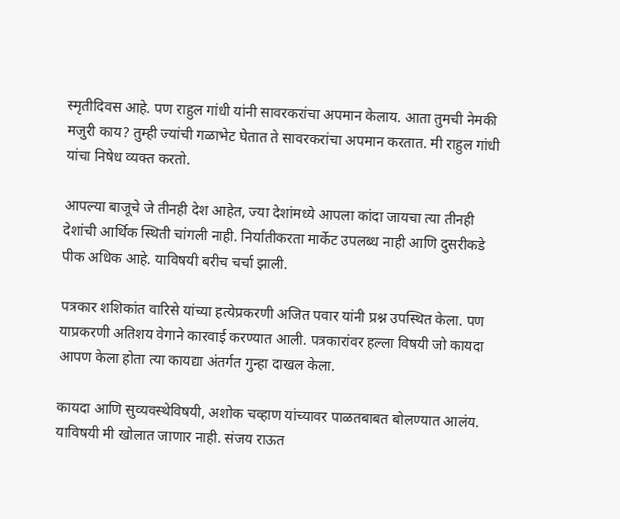स्मृतीदिवस आहे. पण राहुल गांधी यांनी सावरकरांचा अपमान केलाय. आता तुमची नेमकी मजुरी काय? तुम्ही ज्यांची गळाभेट घेतात ते सावरकरांचा अपमान करतात. मी राहुल गांधी यांचा निषेध व्यक्त करतो.

आपल्या बाजूचे जे तीनही देश आहेत, ज्या देशांमध्ये आपला कांदा जायचा त्या तीनही देशांची आर्थिक स्थिती चांगली नाही. निर्यातीकरता मार्केट उपलब्ध नाही आणि दुसरीकडे पीक अधिक आहे. याविषयी बरीच चर्चा झाली.

पत्रकार शशिकांत वारिसे यांच्या हत्येप्रकरणी अजित पवार यांनी प्रश्न उपस्थित केला. पण याप्रकरणी अतिशय वेगाने कारवाई करण्यात आली. पत्रकारांवर हल्ला विषयी जो कायदा आपण केला होता त्या कायद्या अंतर्गत गुन्हा दाखल केला.

कायदा आणि सुव्यवस्थेविषयी, अशोक चव्हाण यांच्यावर पाळतबाबत बोलण्यात आलंय. याविषयी मी खोलात जाणार नाही. संजय राऊत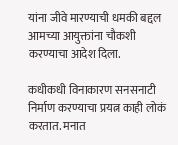यांना जीवे मारण्याची धमकी बद्दल आमच्या आयुक्तांना चौकशी करण्याचा आदेश दिला.

कधीकधी विनाकारण सनसनाटी निर्माण करण्याचा प्रयत्न काही लोकं करतात. मनात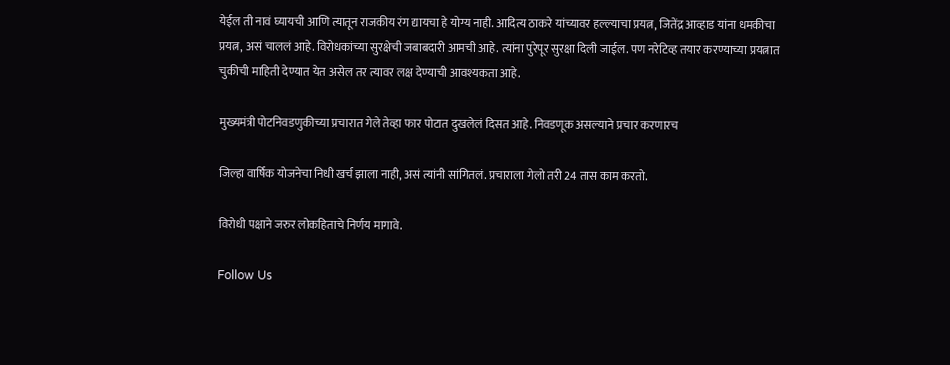येईल ती नावं घ्यायची आणि त्यातून राजकीय रंग द्यायचा हे योग्य नाही. आदित्य ठाकरे यांच्यावर हल्ल्याचा प्रयत्न, जितेंद्र आव्हाड यांना धमकीचा प्रयत्न, असं चाललं आहे. विरोधकांच्या सुरक्षेची जबाबदारी आमची आहे. त्यांना पुरेपूर सुरक्षा दिली जाईल. पण नरेटिव्ह तयार करण्याच्या प्रयत्नात चुकीची माहिती देण्यात येत असेल तर त्यावर लक्ष देण्याची आवश्यकता आहे.

मुख्यमंत्री पोटनिवडणुकीच्या प्रचारात गेले तेव्हा फार पोटात दुखलेलं दिसत आहे. निवडणूक असल्याने प्रचार करणारच

जिल्हा वार्षिक योजनेचा निधी खर्च झाला नाही, असं त्यांनी सांगितलं. प्रचाराला गेलो तरी 24 तास काम करतो.

विरोधी पक्षाने जरुर लोकहिताचे निर्णय मागावे.

Follow Us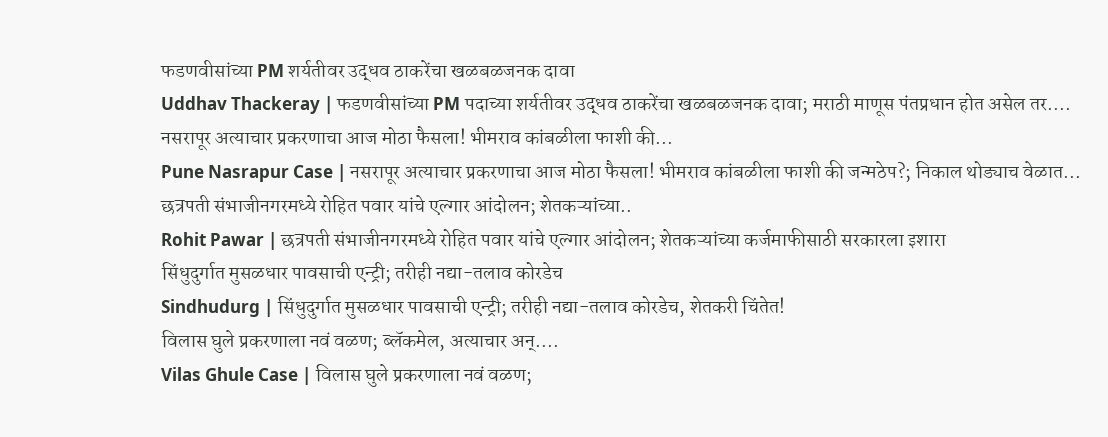फडणवीसांच्या PM शर्यतीवर उद्धव ठाकरेंचा खळबळजनक दावा
Uddhav Thackeray | फडणवीसांच्या PM पदाच्या शर्यतीवर उद्धव ठाकरेंचा खळबळजनक दावा; मराठी माणूस पंतप्रधान होत असेल तर....
नसरापूर अत्याचार प्रकरणाचा आज मोठा फैसला! भीमराव कांबळीला फाशी की...
Pune Nasrapur Case | नसरापूर अत्याचार प्रकरणाचा आज मोठा फैसला! भीमराव कांबळीला फाशी की जन्मठेप?; निकाल थोड्याच वेळात...
छत्रपती संभाजीनगरमध्ये रोहित पवार यांचे एल्गार आंदोलन; शेतकऱ्यांच्या..
Rohit Pawar | छत्रपती संभाजीनगरमध्ये रोहित पवार यांचे एल्गार आंदोलन; शेतकऱ्यांच्या कर्जमाफीसाठी सरकारला इशारा
सिंधुदुर्गात मुसळधार पावसाची एन्ट्री; तरीही नद्या-तलाव कोरडेच
Sindhudurg | सिंधुदुर्गात मुसळधार पावसाची एन्ट्री; तरीही नद्या-तलाव कोरडेच, शेतकरी चिंतेत!
विलास घुले प्रकरणाला नवं वळण; ब्लॅकमेल, अत्याचार अन्....
Vilas Ghule Case | विलास घुले प्रकरणाला नवं वळण;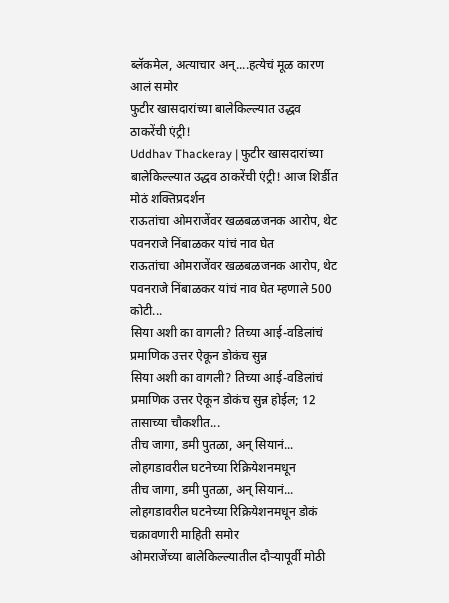ब्लॅकमेल, अत्याचार अन्....हत्येचं मूळ कारण आलं समोर
फुटीर खासदारांच्या बालेकिल्ल्यात उद्धव ठाकरेंची एंट्री!
Uddhav Thackeray | फुटीर खासदारांच्या बालेकिल्ल्यात उद्धव ठाकरेंची एंट्री! आज शिर्डीत मोठं शक्तिप्रदर्शन
राऊतांचा ओमराजेंवर खळबळजनक आरोप, थेट पवनराजे निंबाळकर यांचं नाव घेत
राऊतांचा ओमराजेंवर खळबळजनक आरोप, थेट पवनराजे निंबाळकर यांचं नाव घेत म्हणाले 500 कोटी...
सिया अशी का वागली? तिच्या आई-वडिलांचं प्रमाणिक उत्तर ऐकून डोकंच सुन्न
सिया अशी का वागली? तिच्या आई-वडिलांचं प्रमाणिक उत्तर ऐकून डोकंच सुन्न होईल; 12 तासाच्या चौकशीत...
तीच जागा, डमी पुतळा, अन् सियानं... लोहगडावरील घटनेच्या रिक्रियेशनमधून
तीच जागा, डमी पुतळा, अन् सियानं... लोहगडावरील घटनेच्या रिक्रियेशनमधून डोकं चक्रावणारी माहिती समोर
ओमराजेंच्या बालेकिल्ल्यातील दौऱ्यापूर्वी मोठी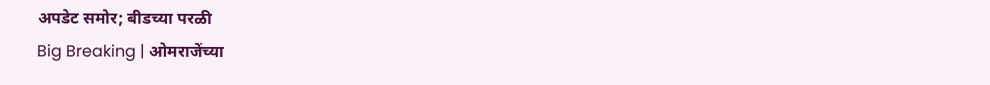अपडेट समोर; बीडच्या परळी
Big Breaking | ओमराजेंच्या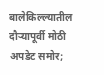बालेकिल्ल्यातील दौऱ्यापूर्वी मोठी अपडेट समोर;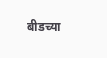बीडच्या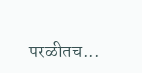परळीतच...